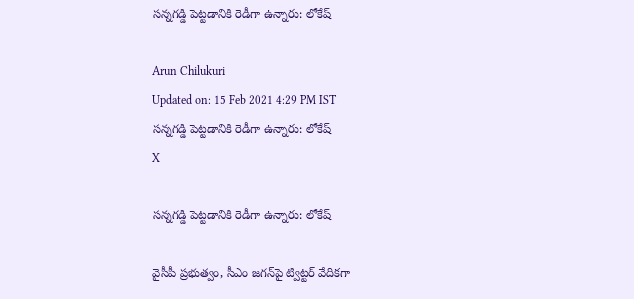సన్న‌గడ్డి పెట్టడానికి రెడీగా ఉన్నారు: లోకేష్

Arun Chilukuri
Updated on: 15 Feb 2021 4:29 PM IST
సన్న‌గడ్డి పెట్టడానికి రెడీగా ఉన్నారు: లోకేష్
X

సన్న‌గడ్డి పెట్టడానికి రెడీగా ఉన్నారు: లోకేష్

వైసీపీ ప్రభుత్వం, సీఎం జగన్‌పై ట్విట్టర్‌ వేదికగా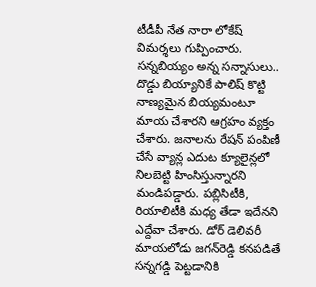టీడీపీ నేత నారా లోకేష్‌ విమర్శలు గుప్పించారు. సన్నబియ్యం అన్న సన్నాసులు.. దొడ్డు బియ్యానికే పాలిష్‌ కొట్టి నాణ్యమైన బియ్యమంటూ మాయ చేశారని ఆగ్రహం వ్యక్తం చేశారు. జనాలను రేషన్‌ పంపిణీ చేసే వ్యాన్ల ఎదుట క్యూలైన్లలో నిలబెట్టి హింసిస్తున్నారని మండిపడ్డారు. పబ్లిసిటీకి, రియాలిటీకి మధ్య తేడా ఇదేనని ఎద్దేవా చేశారు. డోర్‌ డెలివరీ మాయలోడు జగన్‌రెడ్డి కనపడితే సన్నగడ్డి పెట్టడానికి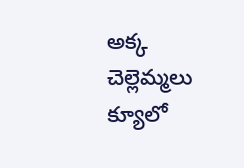అక్క చెల్లెమ్మలు క్యూలో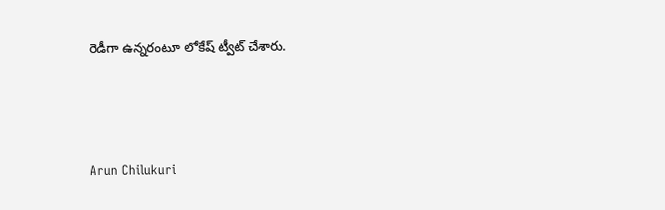రెడీగా ఉన్నరంటూ లోకేష్‌ ట్వీట్‌ చేశారు.



Arun Chilukuri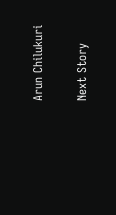Arun Chilukuri

Next Story